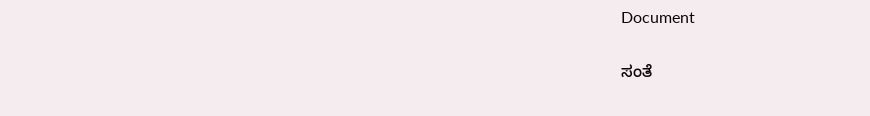Document

ಸಂತೆ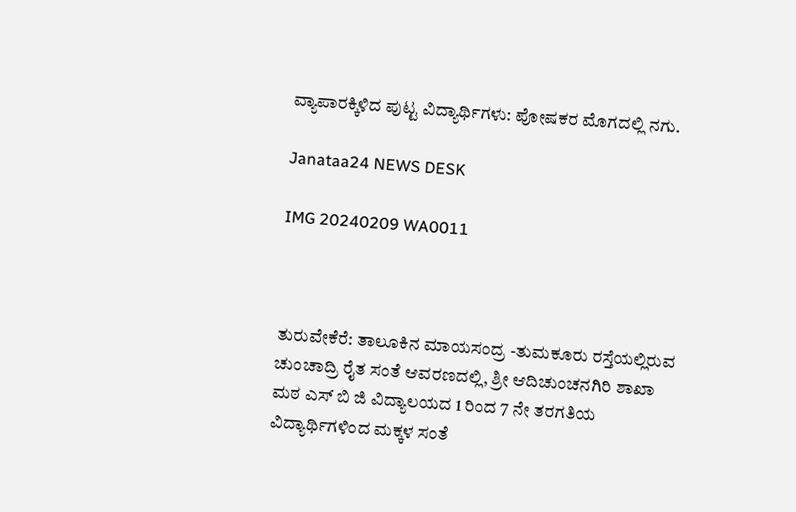ವ್ಯಾಪಾರಕ್ಕಿಳಿದ ಪುಟ್ಟ ವಿದ್ಯಾರ್ಥಿಗಳು: ಪೋಷಕರ ಮೊಗದಲ್ಲಿ ನಗು.

Janataa24 NEWS DESK

IMG 20240209 WA0011



ತುರುವೇಕೆರೆ: ತಾಲೂಕಿನ ಮಾಯಸಂದ್ರ -ತುಮಕೂರು ರಸ್ತೆಯಲ್ಲಿರುವ ಚುಂಚಾದ್ರಿ ರೈತ ಸಂತೆ ಆವರಣದಲ್ಲಿ, ಶ್ರೀ ಆದಿಚುಂಚನಗಿರಿ ಶಾಖಾ ಮಠ ಎಸ್ ಬಿ ಜಿ ವಿದ್ಯಾಲಯದ 1 ರಿಂದ 7 ನೇ ತರಗತಿಯ ವಿದ್ಯಾರ್ಥಿಗಳಿಂದ ಮಕ್ಕಳ ಸಂತೆ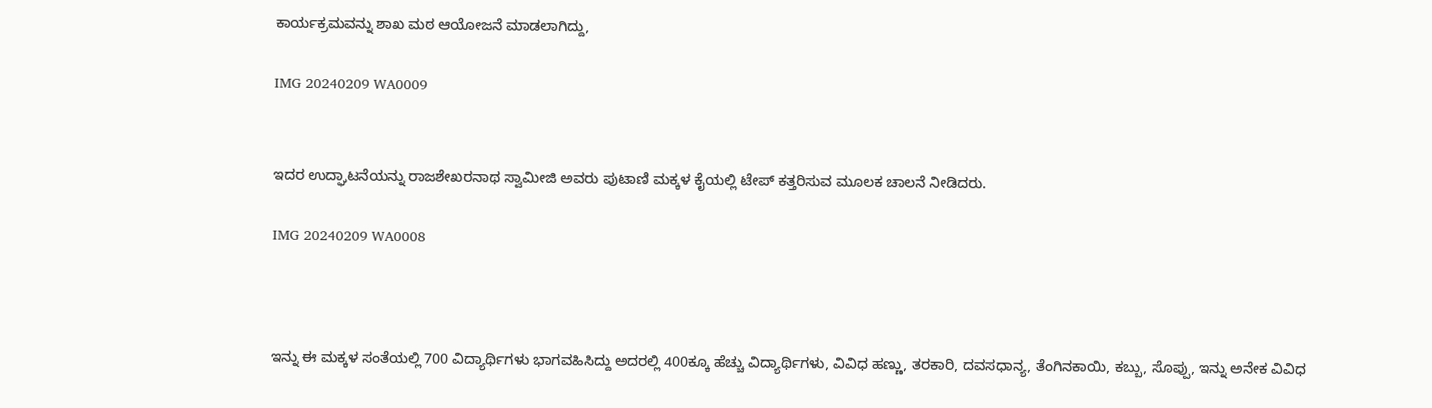ಕಾರ್ಯಕ್ರಮವನ್ನು ಶಾಖ ಮಠ ಆಯೋಜನೆ ಮಾಡಲಾಗಿದ್ದು,

IMG 20240209 WA0009


ಇದರ ಉದ್ಘಾಟನೆಯನ್ನು ರಾಜಶೇಖರನಾಥ ಸ್ವಾಮೀಜಿ ಅವರು ಪುಟಾಣಿ ಮಕ್ಕಳ ಕೈಯಲ್ಲಿ ಟೇಪ್ ಕತ್ತರಿಸುವ ಮೂಲಕ ಚಾಲನೆ ನೀಡಿದರು.

IMG 20240209 WA0008



ಇನ್ನು ಈ ಮಕ್ಕಳ ಸಂತೆಯಲ್ಲಿ 700 ವಿದ್ಯಾರ್ಥಿಗಳು ಭಾಗವಹಿಸಿದ್ದು ಅದರಲ್ಲಿ 400ಕ್ಕೂ ಹೆಚ್ಚು ವಿದ್ಯಾರ್ಥಿಗಳು, ವಿವಿಧ ಹಣ್ಣು, ತರಕಾರಿ, ದವಸಧಾನ್ಯ, ತೆಂಗಿನಕಾಯಿ, ಕಬ್ಬು, ಸೊಪ್ಪು, ಇನ್ನು ಅನೇಕ ವಿವಿಧ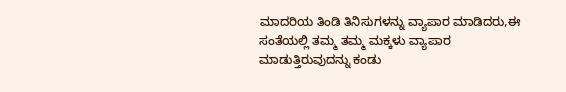ಮಾದರಿಯ ತಿಂಡಿ ತಿನಿಸುಗಳನ್ನು ವ್ಯಾಪಾರ ಮಾಡಿದರು,ಈ ಸಂತೆಯಲ್ಲಿ ತಮ್ಮ ತಮ್ಮ ಮಕ್ಕಳು ವ್ಯಾಪಾರ ಮಾಡುತ್ತಿರುವುದನ್ನು ಕಂಡು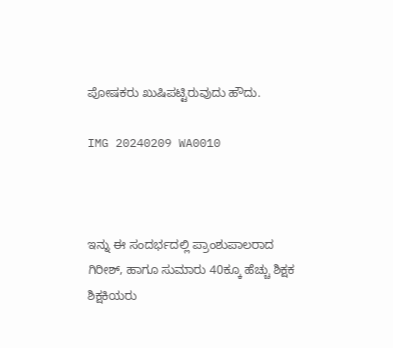ಪೋಷಕರು ಖುಷಿಪಟ್ಟಿರುವುದು ಹೌದು.

IMG 20240209 WA0010



ಇನ್ನು ಈ ಸಂದರ್ಭದಲ್ಲಿ ಪ್ರಾಂಶುಪಾಲರಾದ ಗಿರೀಶ್, ಹಾಗೂ ಸುಮಾರು 40ಕ್ಕೂ ಹೆಚ್ಚು ಶಿಕ್ಷಕ ಶಿಕ್ಷಕಿಯರು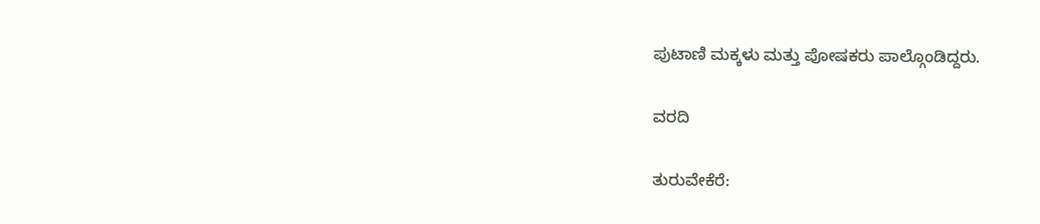ಪುಟಾಣಿ ಮಕ್ಕಳು ಮತ್ತು ಪೋಷಕರು ಪಾಲ್ಗೊಂಡಿದ್ದರು.

ವರದಿ

ತುರುವೇಕೆರೆ: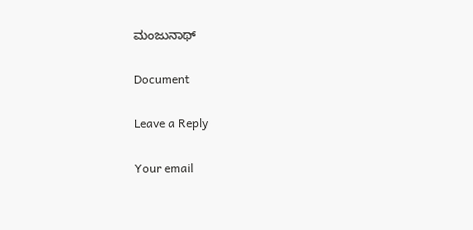ಮಂಜುನಾಥ್

Document

Leave a Reply

Your email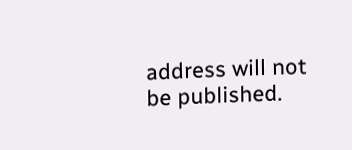address will not be published.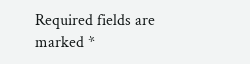Required fields are marked *